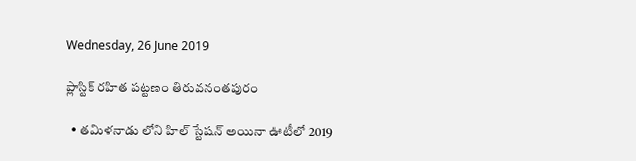Wednesday, 26 June 2019

ప్లాస్టిక్ రహిత పట్టణం తిరువనంతపురం

  • తమిళనాడు లోని హిల్ స్టేషన్ అయినా ఊటీలో 2019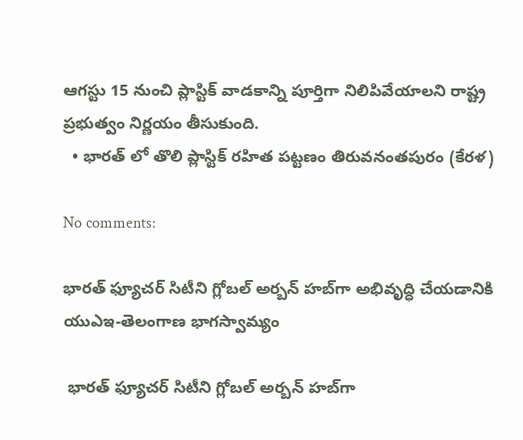ఆగస్టు 15 నుంచి ప్లాస్టిక్ వాడకాన్ని పూర్తిగా నిలిపివేయాలని రాష్ట్ర ప్రభుత్వం నిర్ణయం తీసుకుంది.
  • భారత్ లో తొలి ప్లాస్టిక్ రహిత పట్టణం తిరువనంతపురం (కేరళ)

No comments:

భారత్ ఫ్యూచర్ సిటీని గ్లోబల్ అర్బన్ హబ్‌గా అభివృద్ధి చేయడానికి యుఎఇ-తెలంగాణ భాగస్వామ్యం

 భారత్ ఫ్యూచర్ సిటీని గ్లోబల్ అర్బన్ హబ్‌గా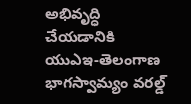అభివృద్ధి చేయడానికి యుఎఇ-తెలంగాణ భాగస్వామ్యం వరల్డ్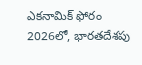ఎకనామిక్ ఫోరం 2026లో, భారతదేశపు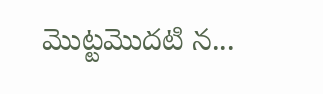మొట్టమొదటి న...